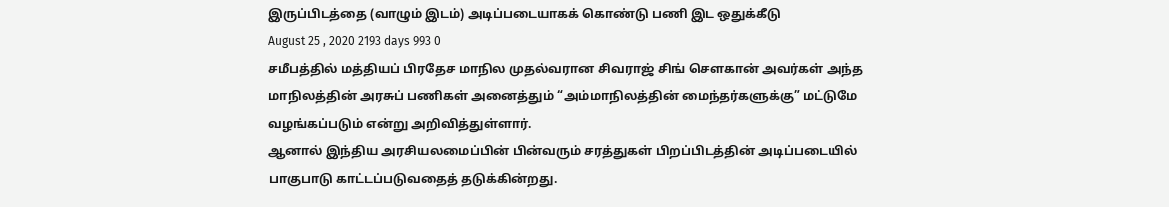இருப்பிடத்தை (வாழும் இடம்) அடிப்படையாகக் கொண்டு பணி இட ஒதுக்கீடு
August 25 , 2020 2193 days 993 0
சமீபத்தில் மத்தியப் பிரதேச மாநில முதல்வரான சிவராஜ் சிங் சௌகான் அவர்கள் அந்த மாநிலத்தின் அரசுப் பணிகள் அனைத்தும் “அம்மாநிலத்தின் மைந்தர்களுக்கு” மட்டுமே வழங்கப்படும் என்று அறிவித்துள்ளார்.
ஆனால் இந்திய அரசியலமைப்பின் பின்வரும் சரத்துகள் பிறப்பிடத்தின் அடிப்படையில் பாகுபாடு காட்டப்படுவதைத் தடுக்கின்றது.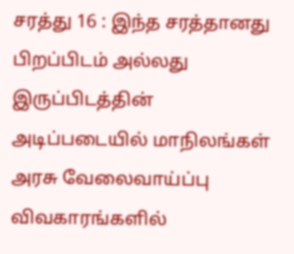சரத்து 16 : இந்த சரத்தானது பிறப்பிடம் அல்லது இருப்பிடத்தின் அடிப்படையில் மாநிலங்கள் அரசு வேலைவாய்ப்பு விவகாரங்களில்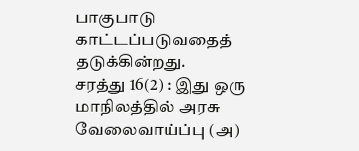பாகுபாடு காட்டப்படுவதைத் தடுக்கின்றது.
சரத்து 16(2) : இது ஒரு மாநிலத்தில் அரசு வேலைவாய்ப்பு (அ)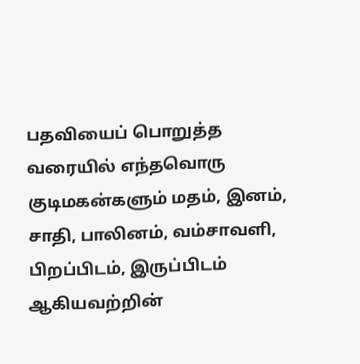பதவியைப் பொறுத்த வரையில் எந்தவொரு குடிமகன்களும் மதம், இனம், சாதி, பாலினம், வம்சாவளி, பிறப்பிடம், இருப்பிடம் ஆகியவற்றின்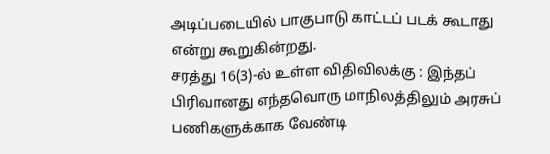அடிப்படையில் பாகுபாடு காட்டப் படக் கூடாது என்று கூறுகின்றது.
சரத்து 16(3)-ல் உள்ள விதிவிலக்கு : இந்தப் பிரிவானது எந்தவொரு மாநிலத்திலும் அரசுப் பணிகளுக்காக வேண்டி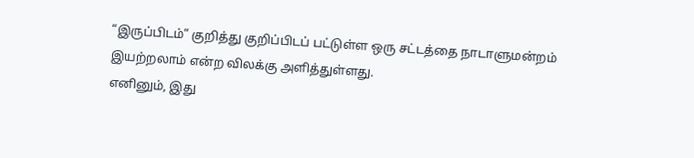“இருப்பிடம்” குறித்து குறிப்பிடப் பட்டுள்ள ஒரு சட்டத்தை நாடாளுமன்றம் இயற்றலாம் என்ற விலக்கு அளித்துள்ளது.
எனினும், இது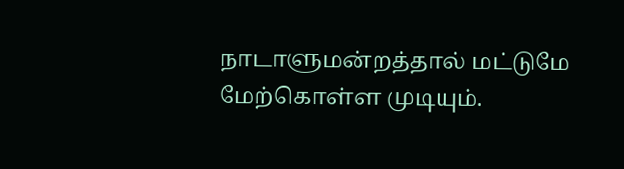நாடாளுமன்றத்தால் மட்டுமே மேற்கொள்ள முடியும்.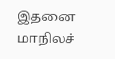இதனை மாநிலச்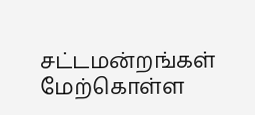சட்டமன்றங்கள் மேற்கொள்ள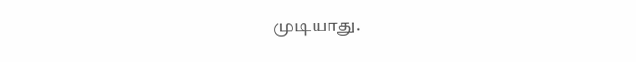முடியாது.